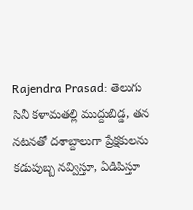Rajendra Prasad: తెలుగు సినీ కళామతల్లి ముద్దుబిడ్డ, తన నటనతో దశాబ్దాలుగా ప్రేక్షకులను కడుపుబ్బ నవ్విస్తూ, ఏడిపిస్తూ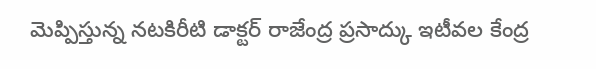మెప్పిస్తున్న నటకిరీటి డాక్టర్ రాజేంద్ర ప్రసాద్కు ఇటీవల కేంద్ర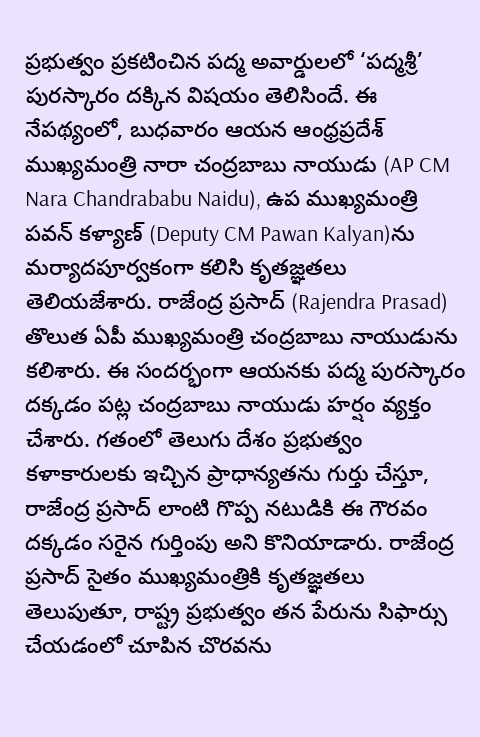ప్రభుత్వం ప్రకటించిన పద్మ అవార్డులలో ‘పద్మశ్రీ’ పురస్కారం దక్కిన విషయం తెలిసిందే. ఈ నేపథ్యంలో, బుధవారం ఆయన ఆంధ్రప్రదేశ్ ముఖ్యమంత్రి నారా చంద్రబాబు నాయుడు (AP CM Nara Chandrababu Naidu), ఉప ముఖ్యమంత్రి పవన్ కళ్యాణ్ (Deputy CM Pawan Kalyan)ను మర్యాదపూర్వకంగా కలిసి కృతజ్ఞతలు తెలియజేశారు. రాజేంద్ర ప్రసాద్ (Rajendra Prasad) తొలుత ఏపీ ముఖ్యమంత్రి చంద్రబాబు నాయుడును కలిశారు. ఈ సందర్భంగా ఆయనకు పద్మ పురస్కారం దక్కడం పట్ల చంద్రబాబు నాయుడు హర్షం వ్యక్తం చేశారు. గతంలో తెలుగు దేశం ప్రభుత్వం కళాకారులకు ఇచ్చిన ప్రాధాన్యతను గుర్తు చేస్తూ, రాజేంద్ర ప్రసాద్ లాంటి గొప్ప నటుడికి ఈ గౌరవం దక్కడం సరైన గుర్తింపు అని కొనియాడారు. రాజేంద్ర ప్రసాద్ సైతం ముఖ్యమంత్రికి కృతజ్ఞతలు తెలుపుతూ, రాష్ట్ర ప్రభుత్వం తన పేరును సిఫార్సు చేయడంలో చూపిన చొరవను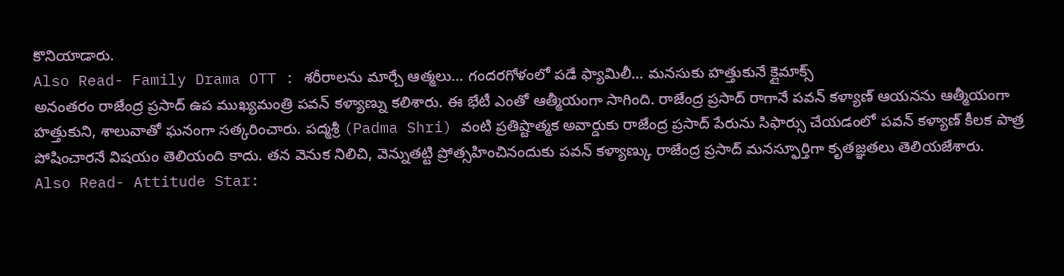కొనియాడారు.
Also Read- Family Drama OTT : శరీరాలను మార్చే ఆత్మలు… గందరగోళంలో పడే ఫ్యామిలీ… మనసుకు హత్తుకునే క్లైమాక్స్
అనంతరం రాజేంద్ర ప్రసాద్ ఉప ముఖ్యమంత్రి పవన్ కళ్యాణ్ను కలిశారు. ఈ భేటీ ఎంతో ఆత్మీయంగా సాగింది. రాజేంద్ర ప్రసాద్ రాగానే పవన్ కళ్యాణ్ ఆయనను ఆత్మీయంగా హత్తుకుని, శాలువాతో ఘనంగా సత్కరించారు. పద్మశ్రీ (Padma Shri) వంటి ప్రతిష్టాత్మక అవార్డుకు రాజేంద్ర ప్రసాద్ పేరును సిఫార్సు చేయడంలో పవన్ కళ్యాణ్ కీలక పాత్ర పోషించారనే విషయం తెలియంది కాదు. తన వెనుక నిలిచి, వెన్నుతట్టి ప్రోత్సహించినందుకు పవన్ కళ్యాణ్కు రాజేంద్ర ప్రసాద్ మనస్ఫూర్తిగా కృతజ్ఞతలు తెలియజేశారు.
Also Read- Attitude Star: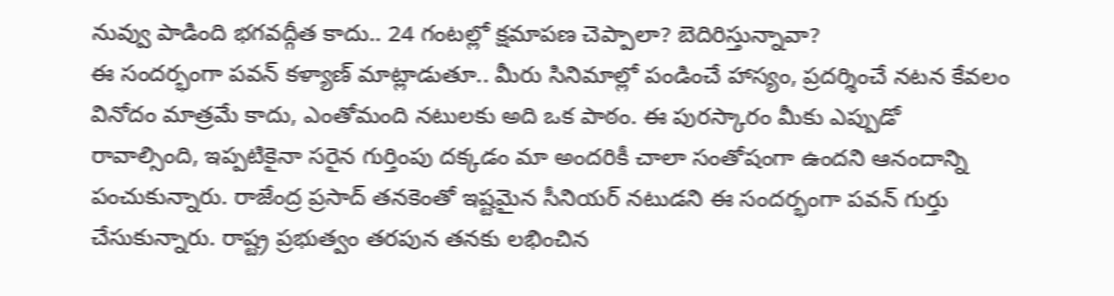నువ్వు పాడింది భగవద్గీత కాదు.. 24 గంటల్లో క్షమాపణ చెప్పాలా? బెదిరిస్తున్నావా?
ఈ సందర్భంగా పవన్ కళ్యాణ్ మాట్లాడుతూ.. మీరు సినిమాల్లో పండించే హాస్యం, ప్రదర్శించే నటన కేవలం వినోదం మాత్రమే కాదు, ఎంతోమంది నటులకు అది ఒక పాఠం. ఈ పురస్కారం మీకు ఎప్పుడో రావాల్సింది, ఇప్పటికైనా సరైన గుర్తింపు దక్కడం మా అందరికీ చాలా సంతోషంగా ఉందని ఆనందాన్ని పంచుకున్నారు. రాజేంద్ర ప్రసాద్ తనకెంతో ఇష్టమైన సీనియర్ నటుడని ఈ సందర్భంగా పవన్ గుర్తు చేసుకున్నారు. రాష్ట్ర ప్రభుత్వం తరపున తనకు లభించిన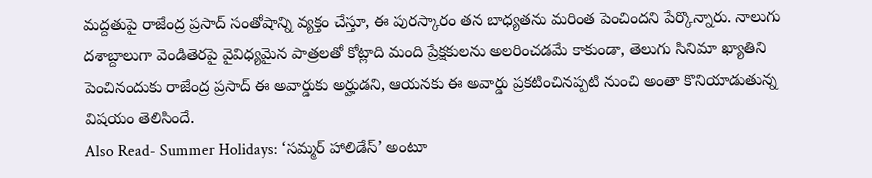మద్దతుపై రాజేంద్ర ప్రసాద్ సంతోషాన్ని వ్యక్తం చేస్తూ, ఈ పురస్కారం తన బాధ్యతను మరింత పెంచిందని పేర్కొన్నారు. నాలుగు దశాబ్దాలుగా వెండితెరపై వైవిధ్యమైన పాత్రలతో కోట్లాది మంది ప్రేక్షకులను అలరించడమే కాకుండా, తెలుగు సినిమా ఖ్యాతిని పెంచినందుకు రాజేంద్ర ప్రసాద్ ఈ అవార్డుకు అర్హుడని, ఆయనకు ఈ అవార్డు ప్రకటించినప్పటి నుంచి అంతా కొనియాడుతున్న విషయం తెలిసిందే.
Also Read- Summer Holidays: ‘సమ్మర్ హాలిడేస్’ అంటూ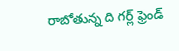రాబోతున్న ది గర్ల్ ఫ్రెండ్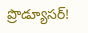ప్రొడ్యూసర్!